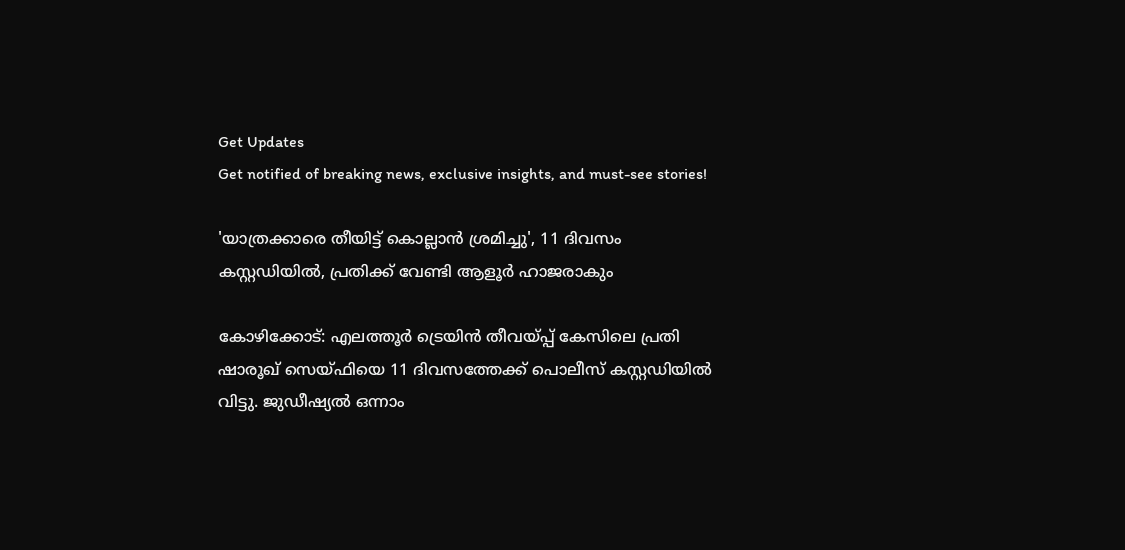Get Updates
Get notified of breaking news, exclusive insights, and must-see stories!

'യാത്രക്കാരെ തീയിട്ട് കൊല്ലാന്‍ ശ്രമിച്ചു', 11 ദിവസം കസ്റ്റഡിയില്‍, പ്രതിക്ക് വേണ്ടി ആളൂര്‍ ഹാജരാകും

കോഴിക്കോട്: എലത്തൂര്‍ ട്രെയിന്‍ തീവയ്പ്പ് കേസിലെ പ്രതി ഷാരൂഖ് സെയ്ഫിയെ 11 ദിവസത്തേക്ക് പൊലീസ് കസ്റ്റഡിയില്‍ വിട്ടു. ജുഡീഷ്യല്‍ ഒന്നാം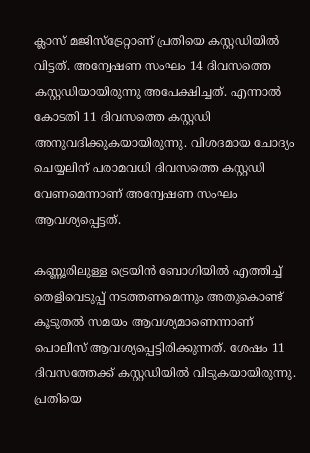ക്ലാസ് മജിസ്‌ട്രേറ്റാണ് പ്രതിയെ കസ്റ്റഡിയില്‍ വിട്ടത്. അന്വേഷണ സംഘം 14 ദിവസത്തെ കസ്റ്റഡിയായിരുന്നു അപേക്ഷിച്ചത്. എന്നാല്‍ കോടതി 11 ദിവസത്തെ കസ്റ്റഡി അനുവദിക്കുകയായിരുന്നു. വിശദമായ ചോദ്യം ചെയ്യലിന് പരാമവധി ദിവസത്തെ കസ്റ്റഡി വേണമെന്നാണ് അന്വേഷണ സംഘം ആവശ്യപ്പെട്ടത്.

കണ്ണൂരിലുള്ള ട്രെയിന്‍ ബോഗിയില്‍ എത്തിച്ച് തെളിവെടുപ്പ് നടത്തണമെന്നും അതുകൊണ്ട് കൂടുതല്‍ സമയം ആവശ്യമാണെന്നാണ് പൊലീസ് ആവശ്യപ്പെട്ടിരിക്കുന്നത്. ശേഷം 11 ദിവസത്തേക്ക് കസ്റ്റഡിയില്‍ വിടുകയായിരുന്നു. പ്രതിയെ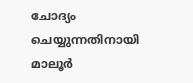ചോദ്യം ചെയ്യുന്നതിനായി മാലൂര്‍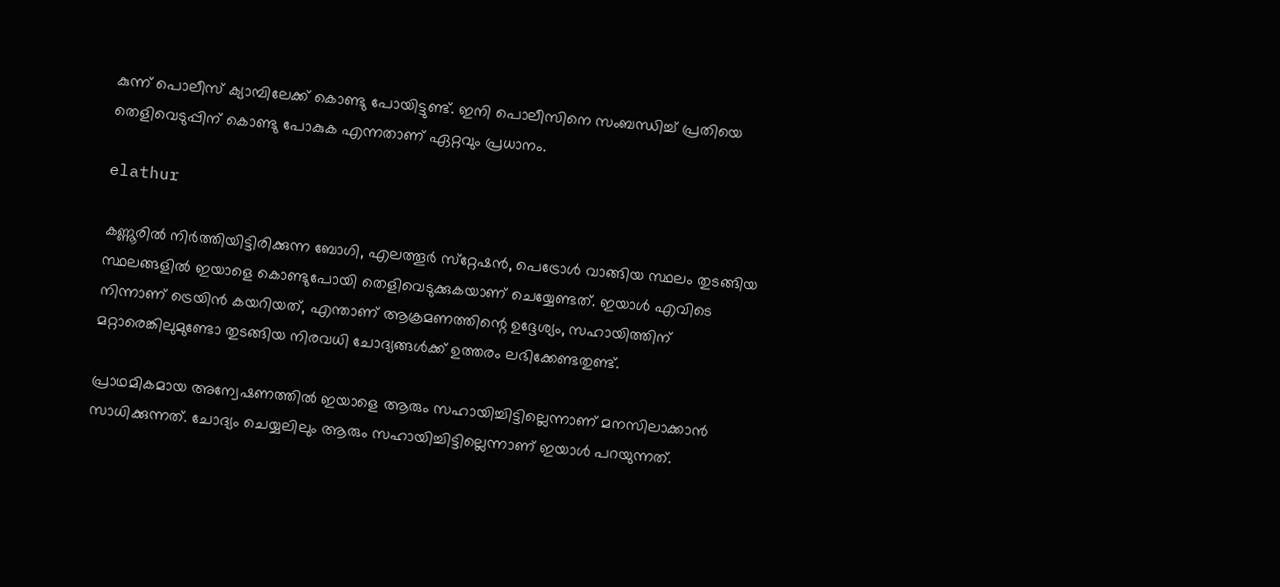കുന്ന് പൊലീസ് ക്യാമ്പിലേക്ക് കൊണ്ടു പോയിട്ടുണ്ട്. ഇനി പൊലീസിനെ സംബന്ധിച്ച് പ്രതിയെ തെളിവെടുപ്പിന് കൊണ്ടു പോകുക എന്നതാണ് ഏറ്റവും പ്രധാനം.

elathur

കണ്ണൂരില്‍ നിര്‍ത്തിയിട്ടിരിക്കുന്ന ബോഗി, എലത്തൂര്‍ സ്‌റ്റേഷന്‍, പെട്രോള്‍ വാങ്ങിയ സ്ഥലം തുടങ്ങിയ സ്ഥലങ്ങളില്‍ ഇയാളെ കൊണ്ടുപോയി തെളിവെടുക്കുകയാണ് ചെയ്യേണ്ടത്. ഇയാള്‍ എവിടെ നിന്നാണ് ട്രെയിന്‍ കയറിയത്, എന്താണ് ആക്രമണത്തിന്റെ ഉദ്ദേശ്യം, സഹായിത്തിന് മറ്റാരെങ്കിലുമുണ്ടോ തുടങ്ങിയ നിരവധി ചോദ്യങ്ങള്‍ക്ക് ഉത്തരം ലഭിക്കേണ്ടതുണ്ട്.

പ്രാഥമികമായ അന്വേഷണത്തില്‍ ഇയാളെ ആരും സഹായിച്ചിട്ടില്ലെന്നാണ് മനസിലാക്കാന്‍ സാധിക്കുന്നത്. ചോദ്യം ചെയ്യലിലും ആരും സഹായിച്ചിട്ടില്ലെന്നാണ് ഇയാള്‍ പറയുന്നത്.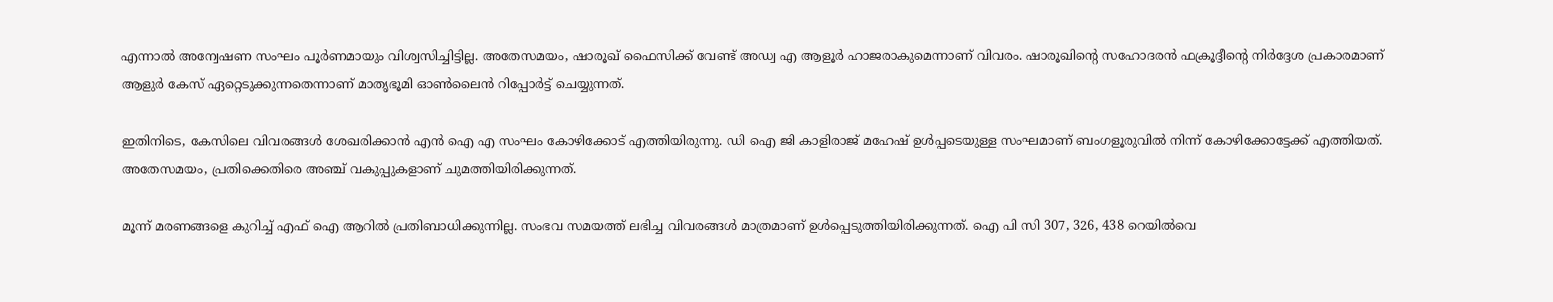എന്നാല്‍ അന്വേഷണ സംഘം പൂര്‍ണമായും വിശ്വസിച്ചിട്ടില്ല. അതേസമയം, ഷാരൂഖ് ഫൈസിക്ക് വേണ്ട് അഡ്വ എ ആളൂര്‍ ഹാജരാകുമെന്നാണ് വിവരം. ഷാരൂഖിന്റെ സഹോദരന്‍ ഫക്രൂദ്ദീന്റെ നിര്‍ദ്ദേശ പ്രകാരമാണ് ആളുര്‍ കേസ് ഏറ്റെടുക്കുന്നതെന്നാണ് മാതൃഭൂമി ഓണ്‍ലൈന്‍ റിപ്പോര്‍ട്ട് ചെയ്യുന്നത്.

ഇതിനിടെ, കേസിലെ വിവരങ്ങള്‍ ശേഖരിക്കാന്‍ എന്‍ ഐ എ സംഘം കോഴിക്കോട് എത്തിയിരുന്നു. ഡി ഐ ജി കാളിരാജ് മഹേഷ് ഉള്‍പ്പടെയുള്ള സംഘമാണ് ബംഗളൂരുവില്‍ നിന്ന് കോഴിക്കോട്ടേക്ക് എത്തിയത്. അതേസമയം, പ്രതിക്കെതിരെ അഞ്ച് വകുപ്പുകളാണ് ചുമത്തിയിരിക്കുന്നത്.

മൂന്ന് മരണങ്ങളെ കുറിച്ച് എഫ് ഐ ആറില്‍ പ്രതിബാധിക്കുന്നില്ല. സംഭവ സമയത്ത് ലഭിച്ച വിവരങ്ങള്‍ മാത്രമാണ് ഉള്‍പ്പെടുത്തിയിരിക്കുന്നത്. ഐ പി സി 307, 326, 438 റെയില്‍വെ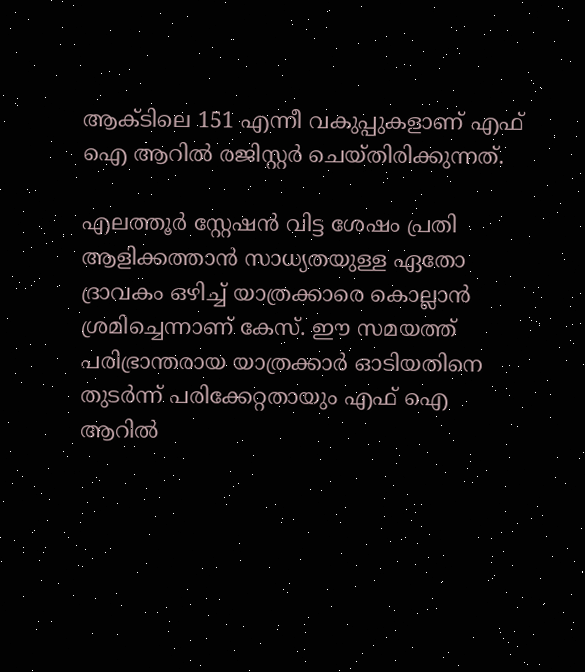ആക്ടിലെ 151 എന്നീ വകുപ്പുകളാണ് എഫ് ഐ ആറില്‍ രജിസ്റ്റര്‍ ചെയ്തിരിക്കുന്നത്.

എലത്തൂര്‍ സ്റ്റേഷന്‍ വിട്ട ശേഷം പ്രതി ആളിക്കത്താന്‍ സാധ്യതയുള്ള ഏതോ ദ്രാവകം ഒഴിച്ച് യാത്രക്കാരെ കൊല്ലാന്‍ ശ്രമിച്ചെന്നാണ് കേസ്. ഈ സമയത്ത് പരിഭ്രാന്തരായ യാത്രക്കാര്‍ ഓടിയതിനെ തുടര്‍ന്ന് പരിക്കേറ്റതായും എഫ് ഐ ആറില്‍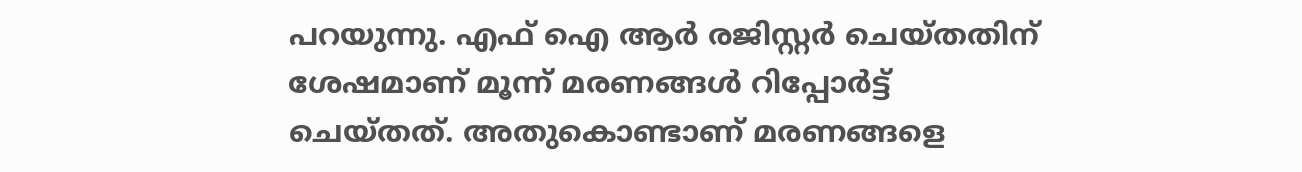പറയുന്നു. എഫ് ഐ ആര്‍ രജിസ്റ്റര്‍ ചെയ്തതിന് ശേഷമാണ് മൂന്ന് മരണങ്ങള്‍ റിപ്പോര്‍ട്ട് ചെയ്തത്. അതുകൊണ്ടാണ് മരണങ്ങളെ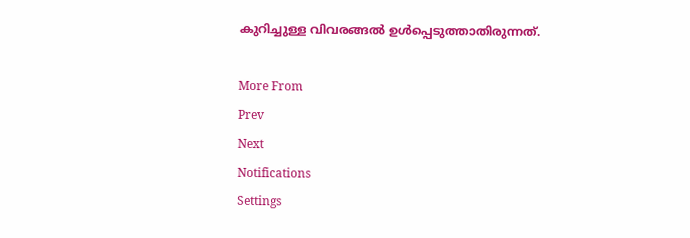കുറിച്ചുള്ള വിവരങ്ങല്‍ ഉള്‍പ്പെടുത്താതിരുന്നത്.

More From
Prev
Next
Notifications
Settings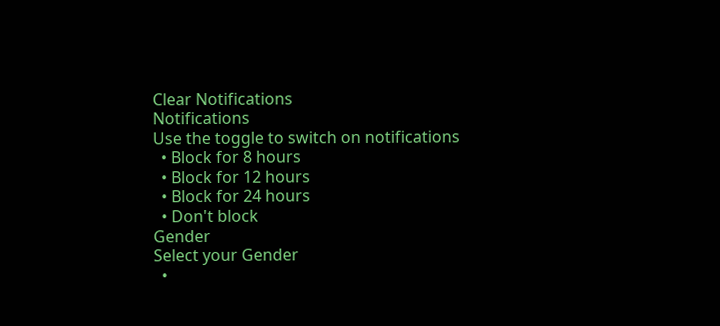Clear Notifications
Notifications
Use the toggle to switch on notifications
  • Block for 8 hours
  • Block for 12 hours
  • Block for 24 hours
  • Don't block
Gender
Select your Gender
  •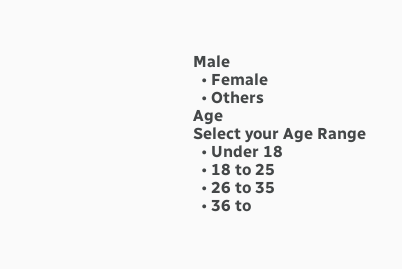Male
  • Female
  • Others
Age
Select your Age Range
  • Under 18
  • 18 to 25
  • 26 to 35
  • 36 to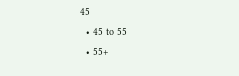45
  • 45 to 55
  • 55+